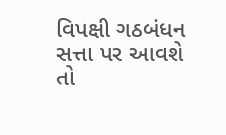વિપક્ષી ગઠબંધન સત્તા પર આવશે તો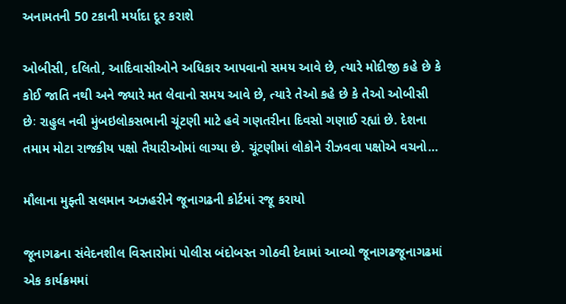અનામતની 50 ટકાની મર્યાદા દૂર કરાશે

ઓબીસી, દલિતો, આદિવાસીઓને અધિકાર આપવાનો સમય આવે છે, ત્યારે મોદીજી કહે છે કે કોઈ જાતિ નથી અને જ્યારે મત લેવાનો સમય આવે છે, ત્યારે તેઓ કહે છે કે તેઓ ઓબીસી છેઃ રાહુલ નવી મુંબઇલોકસભાની ચૂંટણી માટે હવે ગણતરીના દિવસો ગણાઈ રહ્યાં છે. દેશના તમામ મોટા રાજકીય પક્ષો તૈયારીઓમાં લાગ્યા છે. ચૂંટણીમાં લોકોને રીઝવવા પક્ષોએ વચનો…

મૌલાના મુફ્તી સલમાન અઝહરીને જૂનાગઢની કોર્ટમાં રજૂ કરાયો

જૂનાગઢના સંવેદનશીલ વિસ્તારોમાં પોલીસ બંદોબસ્ત ગોઠવી દેવામાં આવ્યો જૂનાગઢજૂનાગઢમાં એક કાર્યક્રમમાં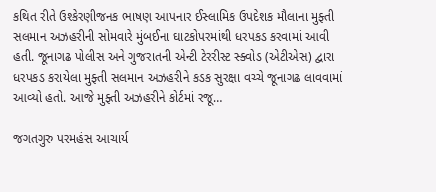કથિત રીતે ઉશ્કેરણીજનક ભાષણ આપનાર ઈસ્લામિક ઉપદેશક મૌલાના મુફ્તી સલમાન અઝહરીની સોમવારે મુંબઈના ઘાટકોપરમાંથી ધરપકડ કરવામાં આવી હતી. જૂનાગઢ પોલીસ અને ગુજરાતની એન્ટી ટેરરીસ્ટ સ્ક્વોડ (એટીએસ) દ્વારા ધરપકડ કરાયેલા મુફ્તી સલમાન અઝહરીને કડક સુરક્ષા વચ્ચે જૂનાગઢ લાવવામાં આવ્યો હતો. આજે મુફ્તી અઝહરીને કોર્ટમાં રજૂ…

જગતગુરુ પરમહંસ આચાર્ય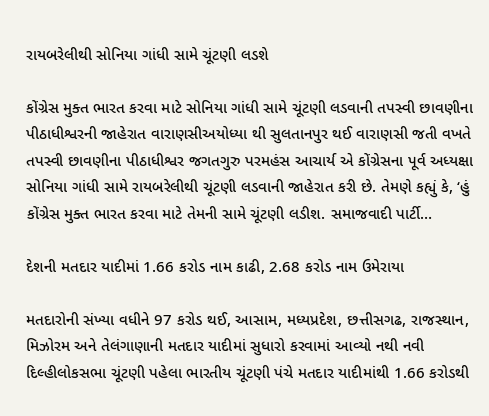રાયબરેલીથી સોનિયા ગાંધી સામે ચૂંટણી લડશે

કોંગ્રેસ મુક્ત ભારત કરવા માટે સોનિયા ગાંધી સામે ચૂંટણી લડવાની તપસ્વી છાવણીના પીઠાધીશ્વરની જાહેરાત વારાણસીઅયોધ્યા થી સુલતાનપુર થઈ વારાણસી જતી વખતે તપસ્વી છાવણીના પીઠાધીશ્વર જગતગુરુ પરમહંસ આચાર્ય એ કોંગ્રેસના પૂર્વ અધ્યક્ષા સોનિયા ગાંધી સામે રાયબરેલીથી ચૂંટણી લડવાની જાહેરાત કરી છે. તેમણે કહ્યું કે, ‘હું કોંગ્રેસ મુક્ત ભારત કરવા માટે તેમની સામે ચૂંટણી લડીશ. સમાજવાદી પાર્ટી…

દેશની મતદાર યાદીમાં 1.66 કરોડ નામ કાઢી, 2.68 કરોડ નામ ઉમેરાયા

મતદારોની સંખ્યા વધીને 97 કરોડ થઈ, આસામ, મધ્યપ્રદેશ, છત્તીસગઢ, રાજસ્થાન, મિઝોરમ અને તેલંગાણાની મતદાર યાદીમાં સુધારો કરવામાં આવ્યો નથી નવી દિલ્હીલોકસભા ચૂંટણી પહેલા ભારતીય ચૂંટણી પંચે મતદાર યાદીમાંથી 1.66 કરોડથી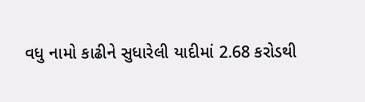વધુ નામો કાઢીને સુધારેલી યાદીમાં 2.68 કરોડથી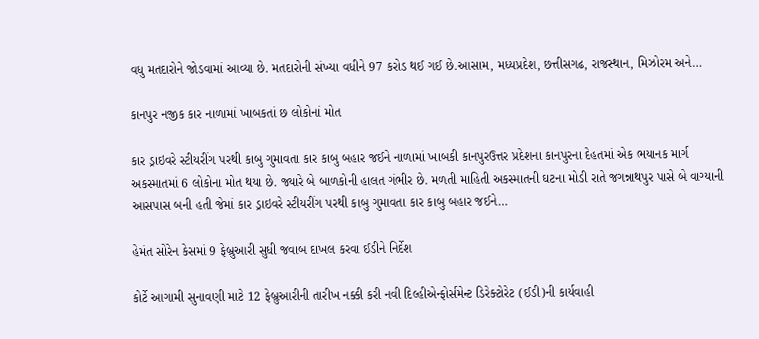વધુ મતદારોને જોડવામાં આવ્યા છે. મતદારોની સંખ્યા વધીને 97 કરોડ થઈ ગઈ છે.આસામ, મધ્યપ્રદેશ, છત્તીસગઢ, રાજસ્થાન, મિઝોરમ અને…

કાનપુર નજીક કાર નાળામાં ખાબકતાં છ લોકોનાં મોત

કાર ડ્રાઇવરે સ્ટીયરીંગ પરથી કાબુ ગુમાવતા કાર કાબુ બહાર જઈને નાળામાં ખાબકી કાનપુરઉત્તર પ્રદેશના કાનપુરના દેહતમાં એક ભયાનક માર્ગ અકસ્માતમાં 6 લોકોના મોત થયા છે. જ્યારે બે બાળકોની હાલત ગંભીર છે. મળતી માહિતી અકસ્માતની ઘટના મોડી રાતે જગન્નાથપુર પાસે બે વાગ્યાની આસપાસ બની હતી જેમાં કાર ડ્રાઇવરે સ્ટીયરીંગ પરથી કાબુ ગુમાવતા કાર કાબુ બહાર જઈને…

હેમંત સોરેન કેસમાં 9 ફેબ્રુઆરી સુધી જવાબ દાખલ કરવા ઈડીને નિર્દેશ

કોર્ટે આગામી સુનાવણી માટે 12 ફેબ્રુઆરીની તારીખ નક્કી કરી નવી દિલ્હીએન્ફોર્સમેન્ટ ડિરેક્ટોરેટ (ઈડી)ની કાર્યવાહી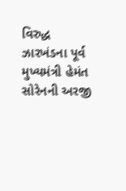વિરુદ્ધ ઝારખંડના પૂર્વ મુખ્યમંત્રી હેમંત સોરેનની અરજી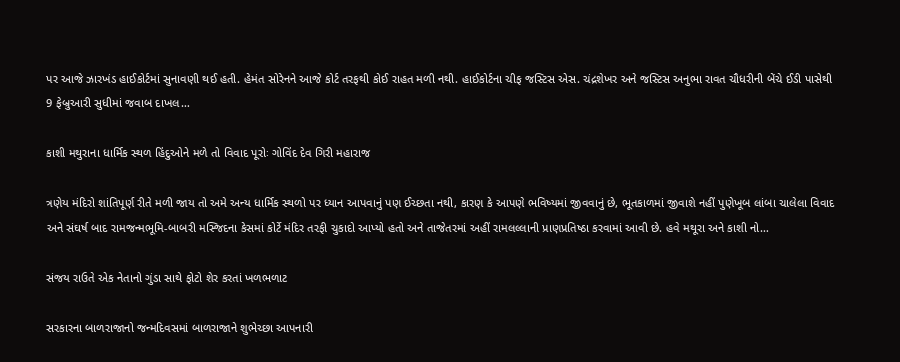પર આજે ઝારખંડ હાઈકોર્ટમાં સુનાવણી થઈ હતી. હેમંત સોરેનને આજે કોર્ટ તરફથી કોઈ રાહત મળી નથી. હાઈકોર્ટના ચીફ જસ્ટિસ એસ. ચંદ્રશેખર અને જસ્ટિસ અનુભા રાવત ચૌધરીની બેંચે ઈડી પાસેથી 9 ફેબ્રુઆરી સુધીમાં જવાબ દાખલ…

કાશી મથુરાના ધાર્મિક સ્થળ હિંદુઓને મળે તો વિવાદ પૂરોઃ ગોવિંદ દેવ ગિરી મહારાજ

ત્રણેય મંદિરો શાંતિપૂર્ણ રીતે મળી જાય તો અમે અન્ય ધાર્મિક સ્થળો પર ધ્યાન આપવાનું પણ ઈચ્છતા નથી, કારણ કે આપણે ભવિષ્યમાં જીવવાનું છે, ભૂતકાળમાં જીવાશે નહીં પુણેખૂબ લાંબા ચાલેલા વિવાદ અને સંઘર્ષ બાદ રામજન્મભૂમિ-બાબરી મસ્જિદના કેસમાં કોર્ટે મંદિર તરફી ચુકાદો આપ્યો હતો અને તાજેતરમાં અહીં રામલલ્લાની પ્રાણપ્રતિષ્ઠા કરવામાં આવી છે. હવે મથૂરા અને કાશી નો…

સંજય રાઉતે એક નેતાનો ગુંડા સાથે ફોટો શેર કરતાં ખળભળાટ

સરકારના બાળરાજાનો જન્મદિવસમાં બાળરાજાને શુભેચ્છા આપનારી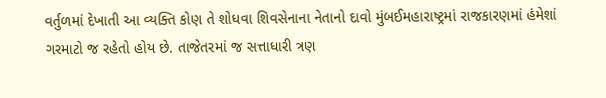વર્તુળમાં દેખાતી આ વ્યક્તિ કોણ તે શોધવા શિવસેનાના નેતાનો દાવો મુંબઈમહારાષ્ટ્રમાં રાજકારણમાં હંમેશાં ગરમાટો જ રહેતો હોય છે. તાજેતરમાં જ સત્તાધારી ત્રણ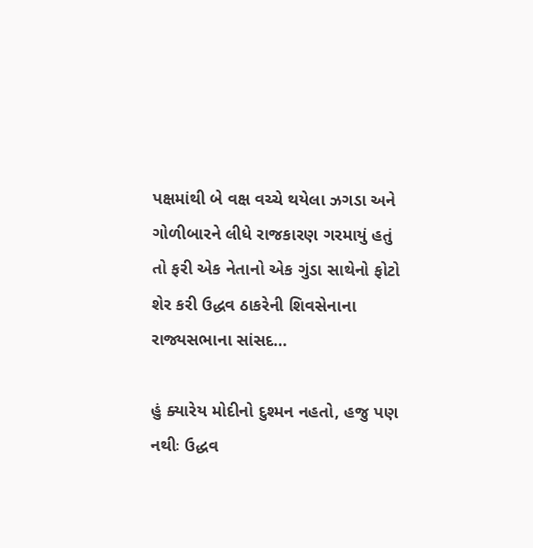પક્ષમાંથી બે વક્ષ વચ્ચે થયેલા ઝગડા અને ગોળીબારને લીધે રાજકારણ ગરમાયું હતું તો ફરી એક નેતાનો એક ગુંડા સાથેનો ફોટો શેર કરી ઉદ્ધવ ઠાકરેની શિવસેનાના રાજ્યસભાના સાંસદ…

હું ક્યારેય મોદીનો દુશ્મન નહતો, હજુ પણ નથીઃ ઉદ્ધવ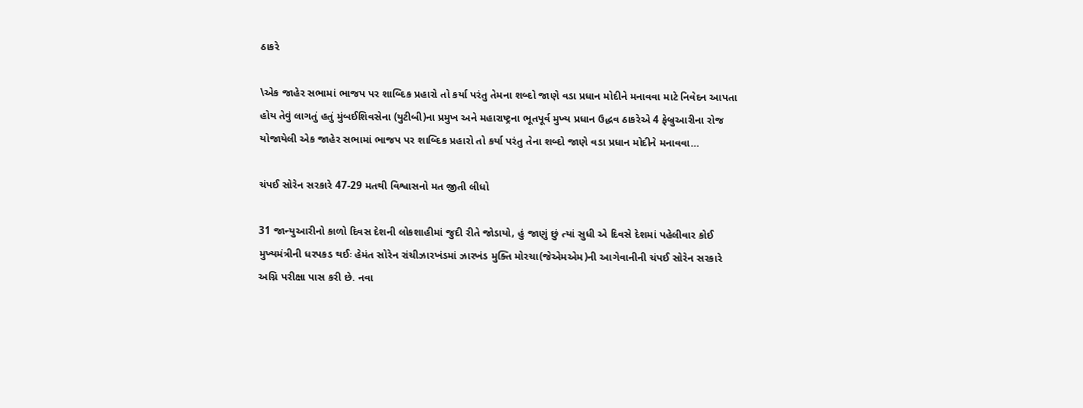ઠાકરે

\એક જાહેર સભામાં ભાજપ પર શાબ્દિક પ્રહારો તો કર્યા પરંતુ તેમના શબ્દો જાણે વડા પ્રધાન મોદીને મનાવવા માટે નિવેદન આપતા હોય તેવું લાગતું હતું મુંબઈશિવસેના (યુટીબી)ના પ્રમુખ અને મહારાષ્ટ્રના ભૂતપૂર્વ મુખ્ય પ્રધાન ઉદ્ધવ ઠાકરેએ 4 ફેબ્રુઆરીના રોજ યોજાયેલી એક જાહેર સભામાં ભાજપ પર શાબ્દિક પ્રહારો તો કર્યા પરંતુ તેના શબ્દો જાણે વડા પ્રધાન મોદીને મનાવવા…

ચંપઈ સોરેન સરકારે 47-29 મતથી વિશ્વાસનો મત જીતી લીધો

31 જાન્યુઆરીનો કાળો દિવસ દેશની લોકશાહીમાં જુદી રીતે જોડાયો, હું જાણું છું ત્યાં સુધી એ દિવસે દેશમાં પહેલીવાર કોઈ મુખ્યમંત્રીની ધરપકડ થઈઃ હેમંત સોરેન રાંચીઝારખંડમાં ઝારખંડ મુક્તિ મોરચા(જેએમએમ)ની આગેવાનીની ચંપઈ સોરેન સરકારે અગ્નિ પરીક્ષા પાસ કરી છે. નવા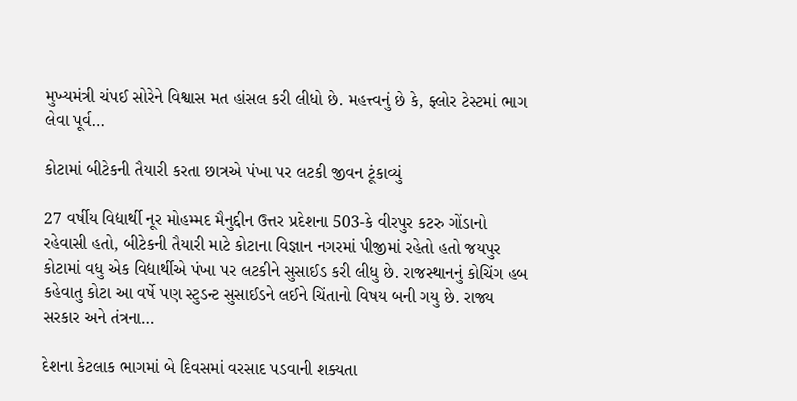મુખ્યમંત્રી ચંપઈ સોરેને વિશ્વાસ મત હાંસલ કરી લીધો છે. મહત્ત્વનું છે કે, ફ્લોર ટેસ્ટમાં ભાગ લેવા પૂર્વ…

કોટામાં બીટેકની તૈયારી કરતા છાત્રએ પંખા પર લટકી જીવન ટૂંકાવ્યું

27 વર્ષીય વિદ્યાર્થી નૂર મોહમ્મદ મૈનુદ્દીન ઉત્તર પ્રદેશના 503-કે વીરપુર કટરુ ગોંડાનો રહેવાસી હતો, બીટેકની તૈયારી માટે કોટાના વિજ્ઞાન નગરમાં પીજીમાં રહેતો હતો જયપુર કોટામાં વધુ એક વિદ્યાર્થીએ પંખા પર લટકીને સુસાઈડ કરી લીધુ છે. રાજસ્થાનનું કોચિંગ હબ કહેવાતુ કોટા આ વર્ષે પણ સ્ટુડન્ટ સુસાઈડને લઈને ચિંતાનો વિષય બની ગયુ છે. રાજ્ય સરકાર અને તંત્રના…

દેશના કેટલાક ભાગમાં બે દિવસમાં વરસાદ પડવાની શક્યતા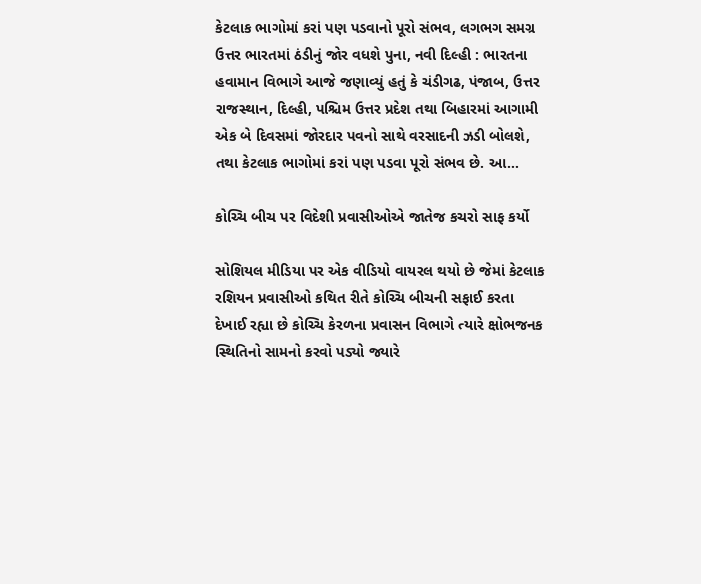કેટલાક ભાગોમાં કરાં પણ પડવાનો પૂરો સંભવ, લગભગ સમગ્ર ઉત્તર ભારતમાં ઠંડીનું જોર વધશે પુના, નવી દિલ્હી : ભારતના હવામાન વિભાગે આજે જણાવ્યું હતું કે ચંડીગઢ, પંજાબ, ઉત્તર રાજસ્થાન, દિલ્હી, પશ્ચિમ ઉત્તર પ્રદેશ તથા બિહારમાં આગામી એક બે દિવસમાં જોરદાર પવનો સાથે વરસાદની ઝડી બોલશે, તથા કેટલાક ભાગોમાં કરાં પણ પડવા પૂરો સંભવ છે. આ…

કોચ્ચિ બીચ પર વિદેશી પ્રવાસીઓએ જાતેજ કચરો સાફ કર્યો

સોશિયલ મીડિયા પર એક વીડિયો વાયરલ થયો છે જેમાં કેટલાક રશિયન પ્રવાસીઓ કથિત રીતે કોચ્ચિ બીચની સફાઈ કરતા દેખાઈ રહ્યા છે કોચ્ચિ કેરળના પ્રવાસન વિભાગે ત્યારે ક્ષોભજનક સ્થિતિનો સામનો કરવો પડ્યો જ્યારે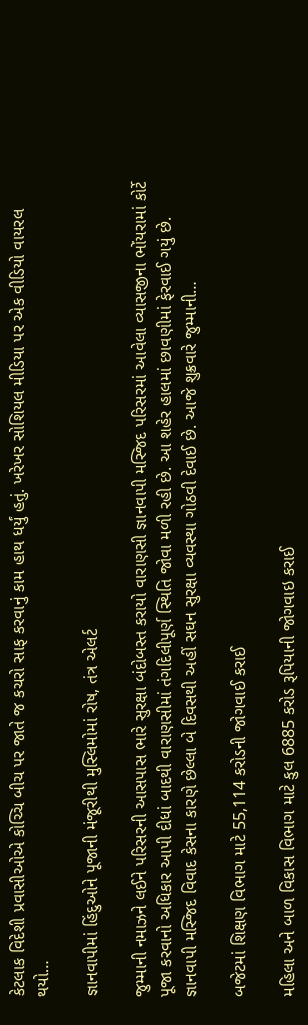કેટલાક વિદેશી પ્રવાસીઓએ કોચ્ચિ બીચ પર જાતે જ કચરો સાફ કરવાનું કામ હાથ ધર્યું હતું. ખરેખર સોશિયલ મીડિયા પર એક વીડિયો વાયરલ થયો…

જ્ઞાનવાપીમાં હિંદુઓને પૂજાની મંજૂરીથી મુસ્લિમોમાં રોષ, તંત્ર એલર્ટ

જુમ્માની નમાઝને લઈને પરિસરની આસપાસ ભારે સુરક્ષા બંદોબસ્ત કરાયો વારાણસી જ્ઞાનવાપી મસ્જિદ પરિસરમાં આવેલા વ્યાસજીના ભોંયરામાં કોર્ટે પૂજા કરવાનો અધિકાર આપી દીધાં બાદથી વારાણસીમાં તંગદિલીપૂર્ણ સ્થિતિ જોવા મળી રહી છે. આ શહેર હાલમાં છાવણીમાં ફેરવાઈ ગયું છે. જ્ઞાનવાપી મસ્જિદ વિવાદ કેસના કારણે છેલ્લા બે દિવસથી અહીં સઘન સુરક્ષા વ્યવસ્થા ગોઠવી દેવાઈ છે. આજે શુક્રવારે જુમ્માની…

બજેટમાં શિક્ષણ વિભાગ માટે 55,114 કરોડની જોગવાઈ કરાઈ

મહિલા અને બાળ વિકાસ વિભાગ માટે કુલ 6885 કરોડ રૂપિયાની જોગવાઇ કરાઈ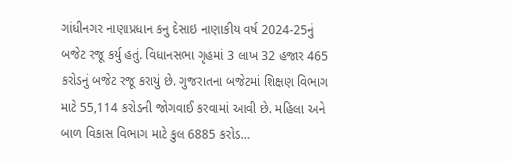ગાંધીનગર નાણાપ્રધાન કનુ દેસાઇ નાણાકીય વર્ષ 2024-25નું બજેટ રજૂ કર્યુ હતું. વિધાનસભા ગૃહમાં 3 લાખ 32 હજાર 465 કરોડનું બજેટ રજૂ કરાયું છે. ગુજરાતના બજેટમાં શિક્ષણ વિભાગ માટે 55,114 કરોડની જોગવાઈ કરવામાં આવી છે. મહિલા અને બાળ વિકાસ વિભાગ માટે કુલ 6885 કરોડ…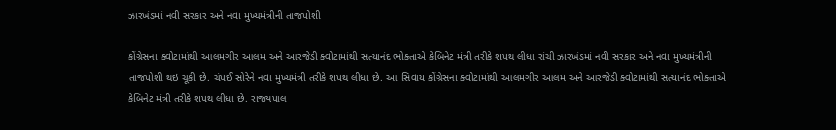ઝારખંડમાં નવી સરકાર અને નવા મુખ્યમંત્રીની તાજપોશી

કોંગ્રેસના ક્વોટામાંથી આલમગીર આલમ અને આરજેડી ક્વોટામાંથી સત્યાનંદ ભોક્તાએ કેબિનેટ મંત્રી તરીકે શપથ લીધા રાંચી ઝારખંડમાં નવી સરકાર અને નવા મુખ્યમંત્રીની તાજપોશી થઇ ચૂકી છે. ચંપઈ સોરેને નવા મુખ્યમંત્રી તરીકે શપથ લીધા છે. આ સિવાય કોંગ્રેસના ક્વોટામાંથી આલમગીર આલમ અને આરજેડી ક્વોટામાંથી સત્યાનંદ ભોક્તાએ કેબિનેટ મંત્રી તરીકે શપથ લીધા છે. રાજ્યપાલ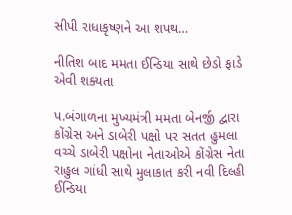સીપી રાધાકૃષ્ણને આ શપથ…

નીતિશ બાદ મમતા ઈન્ડિયા સાથે છેડો ફાડે એવી શક્યતા

પ.બંગાળના મુખ્યમંત્રી મમતા બેનર્જી દ્વારા કોંગ્રેસ અને ડાબેરી પક્ષો પર સતત હુમલા વચ્ચે ડાબેરી પક્ષોના નેતાઓએ કોંગ્રેસ નેતા રાહુલ ગાંધી સાથે મુલાકાત કરી નવી દિલ્હી  ઈન્ડિયા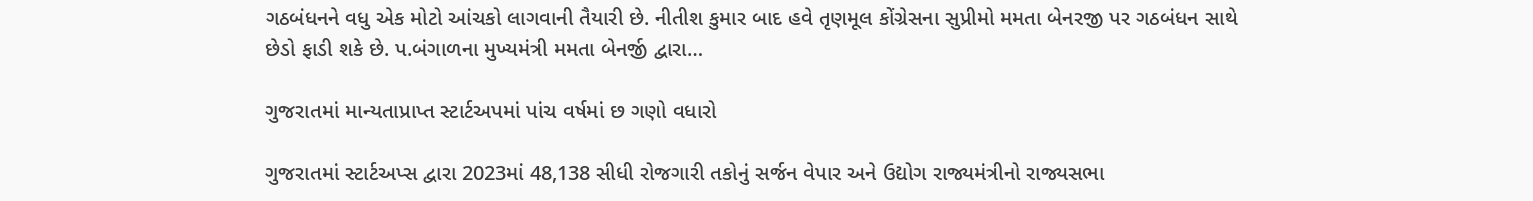ગઠબંધનને વધુ એક મોટો આંચકો લાગવાની તૈયારી છે. નીતીશ કુમાર બાદ હવે તૃણમૂલ કોંગ્રેસના સુપ્રીમો મમતા બેનરજી પર ગઠબંધન સાથે છેડો ફાડી શકે છે. પ.બંગાળના મુખ્યમંત્રી મમતા બેનર્જી દ્વારા…

ગુજરાતમાં માન્યતાપ્રાપ્ત સ્ટાર્ટઅપમાં પાંચ વર્ષમાં છ ગણો વધારો

ગુજરાતમાં સ્ટાર્ટઅપ્સ દ્વારા 2023માં 48,138 સીધી રોજગારી તકોનું સર્જન વેપાર અને ઉદ્યોગ રાજ્યમંત્રીનો રાજ્યસભા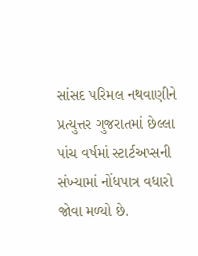સાંસદ પરિમલ નથવાણીને પ્રત્યુત્તર ગુજરાતમાં છેલ્લા પાંચ વર્ષમાં સ્ટાર્ટઅપ્સની સંખ્યામાં નોંધપાત્ર વધારો જોવા મળ્યો છે.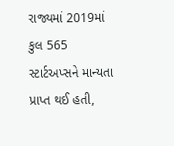રાજ્યમાં 2019માં કુલ 565 સ્ટાર્ટઅપ્સને માન્યતા પ્રાપ્ત થઈ હતી,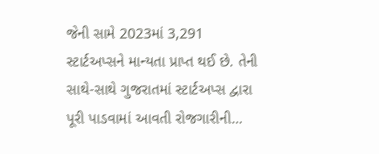જેની સામે 2023માં 3,291 સ્ટાર્ટઅપ્સને માન્યતા પ્રાપ્ત થઈ છે. તેની સાથે-સાથે ગુજરાતમાં સ્ટાર્ટઅપ્સ દ્વારા પૂરી પાડવામાં આવતી રોજગારીની…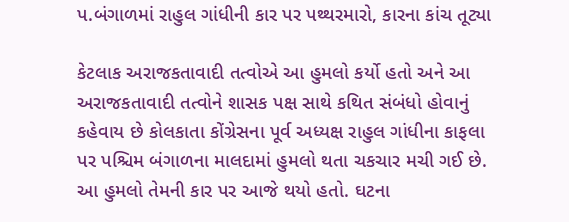પ.બંગાળમાં રાહુલ ગાંધીની કાર પર પથ્થરમારો, કારના કાંચ તૂટ્યા

કેટલાક અરાજકતાવાદી તત્વોએ આ હુમલો કર્યો હતો અને આ અરાજકતાવાદી તત્વોને શાસક પક્ષ સાથે કથિત સંબંધો હોવાનું કહેવાય છે કોલકાતા કોંગ્રેસના પૂર્વ અધ્યક્ષ રાહુલ ગાંધીના કાફલા પર પશ્ચિમ બંગાળના માલદામાં હુમલો થતા ચકચાર મચી ગઈ છે. આ હુમલો તેમની કાર પર આજે થયો હતો. ઘટના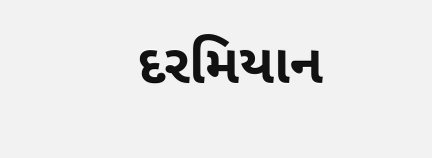દરમિયાન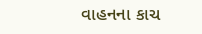વાહનના કાચ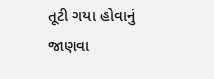તૂટી ગયા હોવાનું જાણવા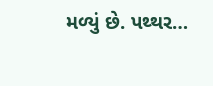મળ્યું છે. પથ્થર…